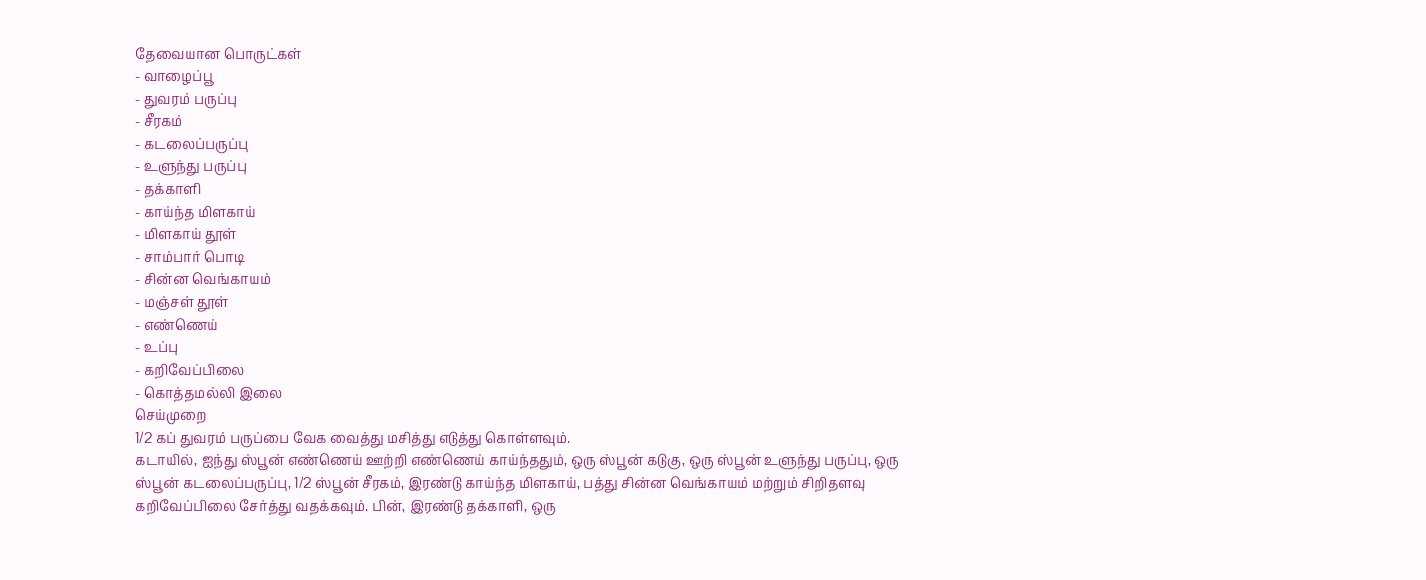தேவையான பொருட்கள்
- வாழைப்பூ
- துவரம் பருப்பு
- சீரகம்
- கடலைப்பருப்பு
- உளுந்து பருப்பு
- தக்காளி
- காய்ந்த மிளகாய்
- மிளகாய் தூள்
- சாம்பார் பொடி
- சின்ன வெங்காயம்
- மஞ்சள் தூள்
- எண்ணெய்
- உப்பு
- கறிவேப்பிலை
- கொத்தமல்லி இலை
செய்முறை
1/2 கப் துவரம் பருப்பை வேக வைத்து மசித்து எடுத்து கொள்ளவும்.
கடாயில், ஐந்து ஸ்பூன் எண்ணெய் ஊற்றி எண்ணெய் காய்ந்ததும், ஒரு ஸ்பூன் கடுகு, ஒரு ஸ்பூன் உளுந்து பருப்பு, ஒரு ஸ்பூன் கடலைப்பருப்பு, 1/2 ஸ்பூன் சீரகம், இரண்டு காய்ந்த மிளகாய், பத்து சின்ன வெங்காயம் மற்றும் சிறிதளவு கறிவேப்பிலை சேர்த்து வதக்கவும். பின், இரண்டு தக்காளி, ஒரு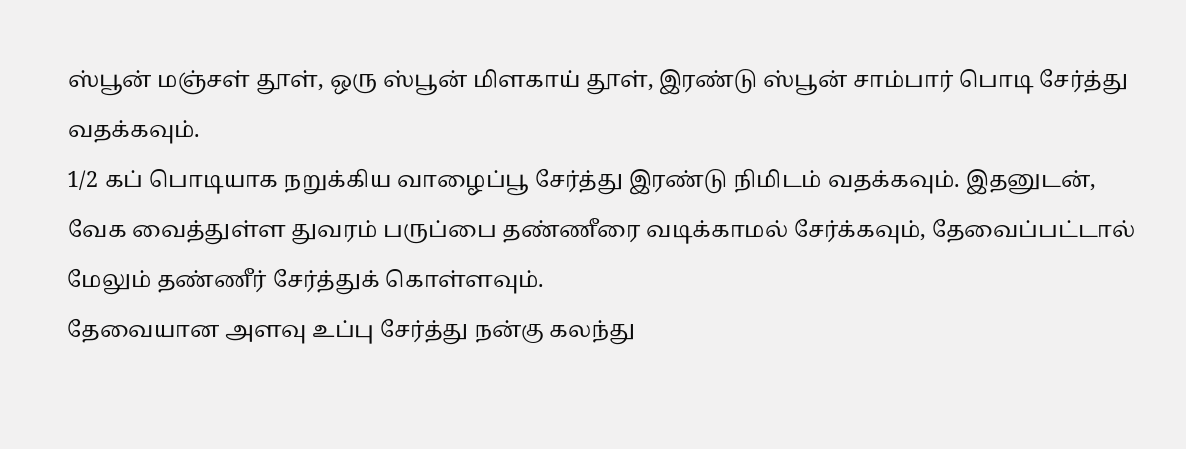ஸ்பூன் மஞ்சள் தூள், ஒரு ஸ்பூன் மிளகாய் தூள், இரண்டு ஸ்பூன் சாம்பார் பொடி சேர்த்து வதக்கவும்.
1/2 கப் பொடியாக நறுக்கிய வாழைப்பூ சேர்த்து இரண்டு நிமிடம் வதக்கவும். இதனுடன், வேக வைத்துள்ள துவரம் பருப்பை தண்ணீரை வடிக்காமல் சேர்க்கவும், தேவைப்பட்டால் மேலும் தண்ணீர் சேர்த்துக் கொள்ளவும்.
தேவையான அளவு உப்பு சேர்த்து நன்கு கலந்து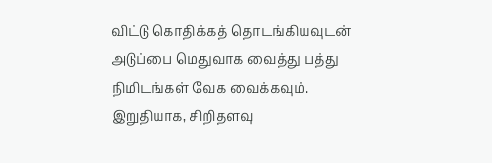விட்டு கொதிக்கத் தொடங்கியவுடன் அடுப்பை மெதுவாக வைத்து பத்து நிமிடங்கள் வேக வைக்கவும்.
இறுதியாக, சிறிதளவு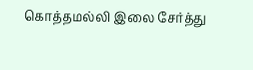கொத்தமல்லி இலை சேர்த்து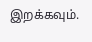இறக்கவும்.